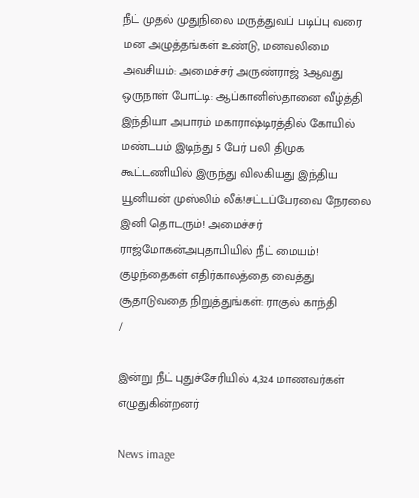நீட் முதல் முதுநிலை மருத்துவப் படிப்பு வரை மன அழுத்தங்கள் உண்டு, மனவலிமை அவசியம்: அமைச்சர் அருண்ராஜ் 3ஆவது ஒருநாள் போட்டி: ஆப்கானிஸ்தானை வீழ்த்தி இந்தியா அபாரம் மகாராஷ்டிரத்தில் கோயில் மண்டபம் இடிந்து 5 பேர் பலி திமுக கூட்டணியில் இருந்து விலகியது இந்திய யூனியன் முஸ்லிம் லீக்!சட்டப்பேரவை நேரலை இனி தொடரும்! அமைச்சர் ராஜ்மோகன்அபுதாபியில் நீட் மையம்! குழந்தைகள் எதிர்காலத்தை வைத்து சூதாடுவதை நிறுத்துங்கள்: ராகுல் காந்தி
/

இன்று நீட் புதுச்சேரியில் 4,324 மாணவர்கள் எழுதுகின்றனர்

News image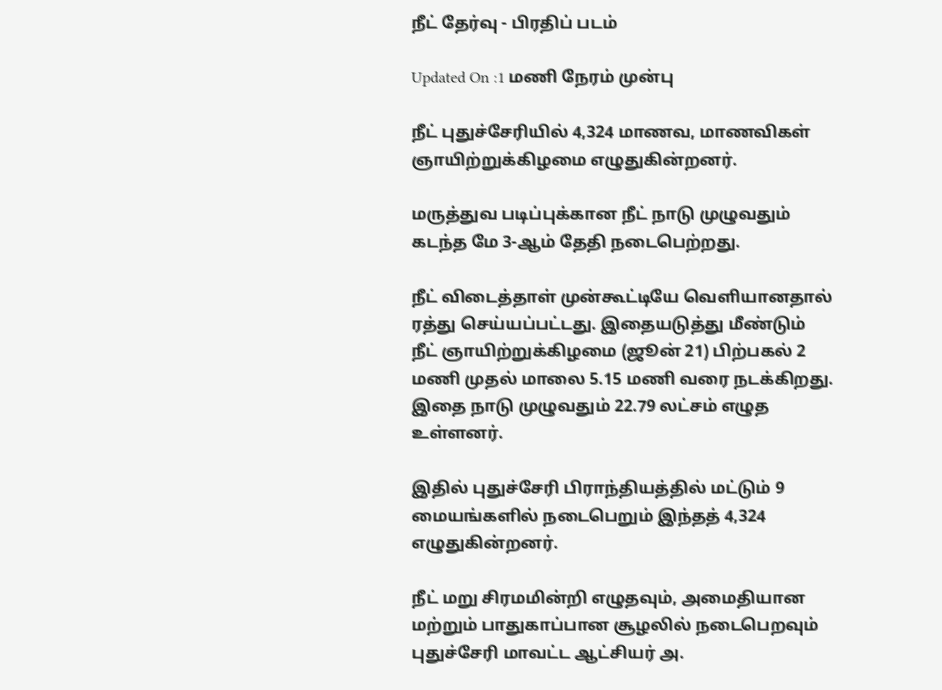நீட் தேர்வு - பிரதிப் படம்

Updated On :1 மணி நேரம் முன்பு

நீட் புதுச்சேரியில் 4,324 மாணவ, மாணவிகள் ஞாயிற்றுக்கிழமை எழுதுகின்றனர்.

மருத்துவ படிப்புக்கான நீட் நாடு முழுவதும் கடந்த மே 3-ஆம் தேதி நடைபெற்றது.

நீட் விடைத்தாள் முன்கூட்டியே வெளியானதால் ரத்து செய்யப்பட்டது. இதையடுத்து மீண்டும் நீட் ஞாயிற்றுக்கிழமை (ஜூன் 21) பிற்பகல் 2 மணி முதல் மாலை 5.15 மணி வரை நடக்கிறது. இதை நாடு முழுவதும் 22.79 லட்சம் எழுத உள்ளனர்.

இதில் புதுச்சேரி பிராந்தியத்தில் மட்டும் 9 மையங்களில் நடைபெறும் இந்தத் 4,324 எழுதுகின்றனர்.

நீட் மறு சிரமமின்றி எழுதவும், அமைதியான மற்றும் பாதுகாப்பான சூழலில் நடைபெறவும் புதுச்சேரி மாவட்ட ஆட்சியர் அ.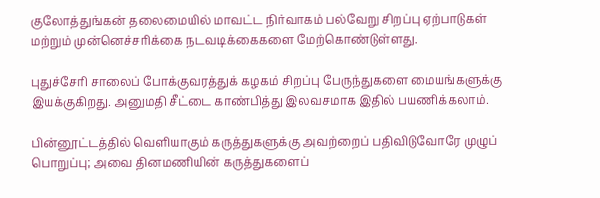குலோத்துங்கன் தலைமையில் மாவட்ட நிர்வாகம் பல்வேறு சிறப்பு ஏற்பாடுகள் மற்றும் முன்னெச்சரிக்கை நடவடிக்கைகளை மேற்கொண்டுள்ளது.

புதுச்சேரி சாலைப் போக்குவரத்துக் கழகம் சிறப்பு பேருந்துகளை மையங்களுக்கு இயக்குகிறது. அனுமதி சீட்டை காண்பித்து இலவசமாக இதில் பயணிக்கலாம்.

பின்னூட்டத்தில் வெளியாகும் கருத்துகளுக்கு அவற்றைப் பதிவிடுவோரே முழுப் பொறுப்பு; அவை தினமணியின் கருத்துகளைப்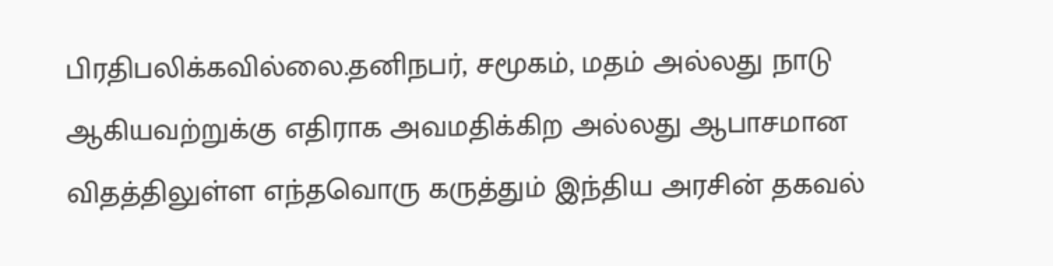பிரதிபலிக்கவில்லை.தனிநபர், சமூகம், மதம் அல்லது நாடு ஆகியவற்றுக்கு எதிராக அவமதிக்கிற அல்லது ஆபாசமான விதத்திலுள்ள எந்தவொரு கருத்தும் இந்திய அரசின் தகவல்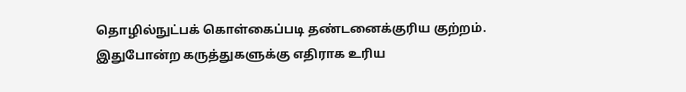தொழில்நுட்பக் கொள்கைப்படி தண்டனைக்குரிய குற்றம். இதுபோன்ற கருத்துகளுக்கு எதிராக உரிய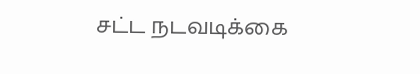சட்ட நடவடிக்கை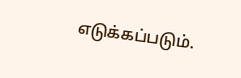எடுக்கப்படும்.